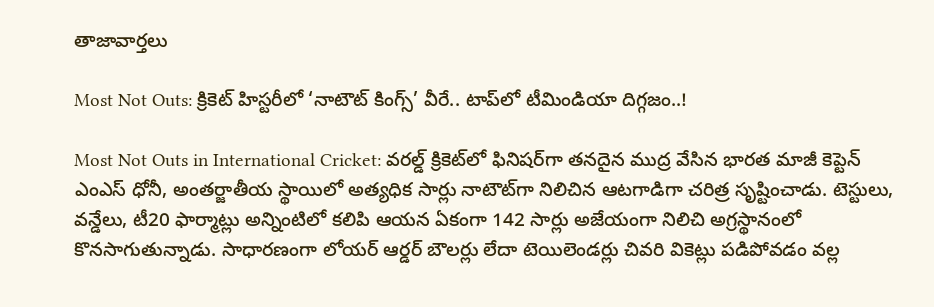తాజావార్తలు

Most Not Outs: క్రికెట్ హిస్టరీలో ‘నాటౌట్ కింగ్స్’ వీరే.. టాప్‌లో టీమిండియా దిగ్గజం..!

Most Not Outs in International Cricket: వరల్డ్ క్రికెట్‌లో ఫినిషర్‌గా తనదైన ముద్ర వేసిన భారత మాజీ కెప్టెన్ ఎంఎస్ ధోనీ, అంతర్జాతీయ స్థాయిలో అత్యధిక సార్లు నాటౌట్‌గా నిలిచిన ఆటగాడిగా చరిత్ర సృష్టించాడు. టెస్టులు, వన్డేలు, టీ20 ఫార్మాట్లు అన్నింటిలో కలిపి ఆయన ఏకంగా 142 సార్లు అజేయంగా నిలిచి అగ్రస్థానంలో కొనసాగుతున్నాడు. సాధారణంగా లోయర్ ఆర్డర్ బౌలర్లు లేదా టెయిలెండర్లు చివరి వికెట్లు పడిపోవడం వల్ల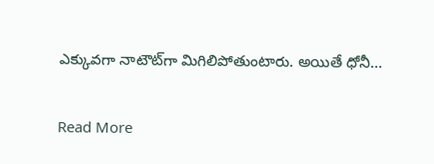ఎక్కువగా నాటౌట్‌గా మిగిలిపోతుంటారు. అయితే ధోనీ…

Read More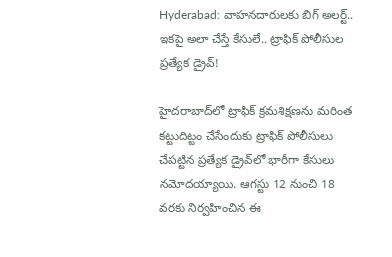Hyderabad: వాహనదారులకు బిగ్‌ అలర్ట్.. ఇకపై అలా చేస్తే కేసులే.. ట్రాఫిక్ పోలీసుల ప్రత్యేక డ్రైవ్!

హైదరాబాద్‌లో ట్రాఫిక్ క్రమశిక్షణను మరింత కట్టుదిట్టం చేసేందుకు ట్రాఫిక్ పోలీసులు చేపట్టిన ప్రత్యేక డ్రైవ్‌లో భారీగా కేసులు నమోదయ్యాయి. ఆగస్టు 12 నుంచి 18 వరకు నిర్వహించిన ఈ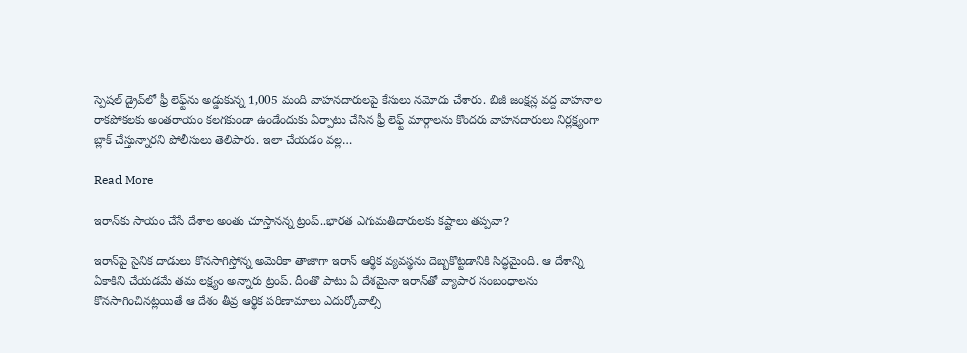స్పెషల్ డ్రైవ్‌లో ఫ్రీ లెఫ్ట్‌ను అడ్డుకున్న 1,005 మంది వాహనదారులపై కేసులు నమోదు చేశారు. బిజీ జంక్షన్ల వద్ద వాహనాల రాకపోకలకు అంతరాయం కలగకుండా ఉండేందుకు ఏర్పాటు చేసిన ఫ్రీ లెఫ్ట్ మార్గాలను కొందరు వాహనదారులు నిర్లక్ష్యంగా బ్లాక్ చేస్తున్నారని పోలీసులు తెలిపారు. ఇలా చేయడం వల్ల…

Read More

ఇరాన్‌కు సాయం చేసే దేశాల అంతు చూస్తానన్న ట్రంప్..భారత ఎగుమతిదారులకు కష్టాలు తప్పవా?

ఇరాన్‌పై సైనిక దాడులు కొనసాగిస్తోన్న అమెరికా తాజాగా ఇరాన్‌ ఆర్థిక వ్యవస్థను దెబ్బకొట్టడానికి సిద్ధమైంది. ఆ దేశాన్ని ఏకాకిని చేయడమే తమ లక్ష్యం అన్నారు ట్రంప్‌. దీంతొ పాటు ఏ దేశమైనా ఇరాన్‌తో వ్యాపార సంబంధాలను కొనసాగించినట్లయితే ఆ దేశం తీవ్ర ఆర్థిక పరిణామాలు ఎదుర్కోవాల్సి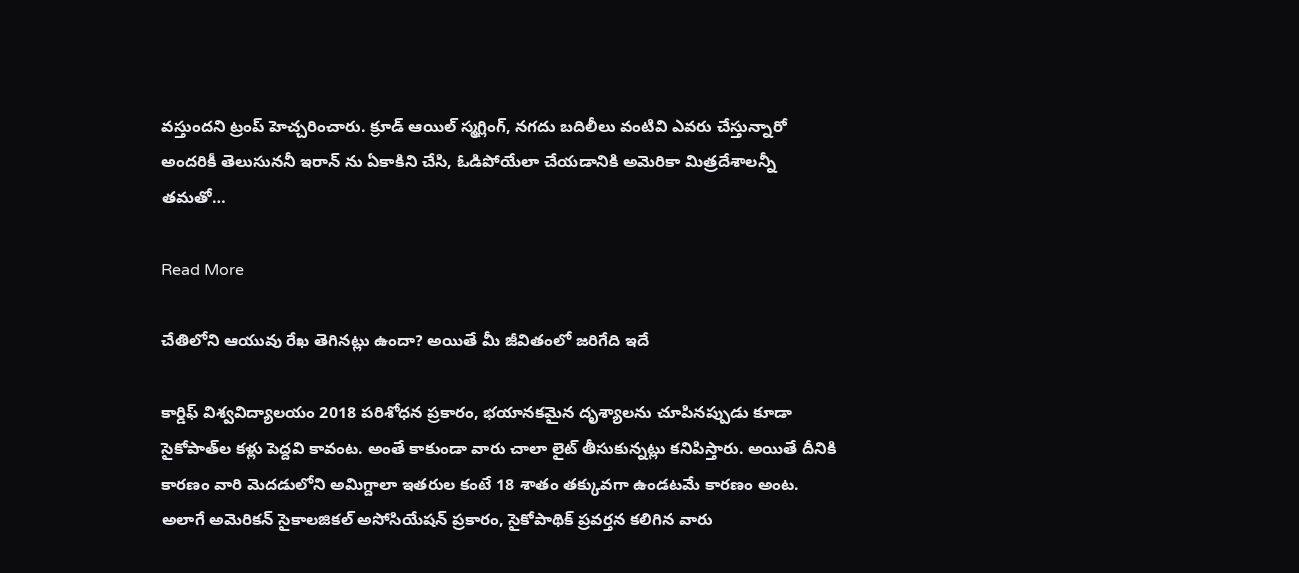వస్తుందని ట్రంప్‌ హెచ్చరించారు. క్రూడ్‌ ఆయిల్ స్మగ్లింగ్, నగదు బదిలీలు వంటివి ఎవరు చేస్తున్నారో అందరికీ తెలుసుననీ ఇరాన్‌ ను ఏకాకిని చేసి, ఓడిపోయేలా చేయడానికి అమెరికా మిత్రదేశాలన్నీ తమతో…

Read More

చేతిలోని ఆయువు రేఖ తెగినట్లు ఉందా? అయితే మీ జీవితంలో జరిగేది ఇదే

కార్డిఫ్ విశ్వవిద్యాలయం 2018 పరిశోధన ప్రకారం, భయానకమైన దృశ్యాలను చూపినప్పుడు కూడా సైకోపాత్‌ల కళ్లు పెద్దవి కావంట. అంతే కాకుండా వారు చాలా లైట్ తీసుకున్నట్లు కనిపిస్తారు. అయితే దీనికి కారణం వారి మెదడులోని అమిగ్దాలా ఇతరుల కంటే 18 శాతం తక్కువగా ఉండటమే కారణం అంట. అలాగే అమెరికన్ సైకాలజికల్ అసోసియేషన్ ప్రకారం, సైకోపాథిక్ ప్రవర్తన కలిగిన వారు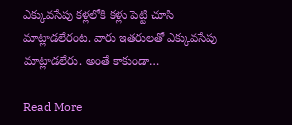ఎక్కువసేపు కళ్లలోకి కళ్లు పెట్టి చూసి మాట్లాడలేరంట. వారు ఇతరులతో ఎక్కువసేపు మాట్లాడలేరు. అంతే కాకుండా…

Read More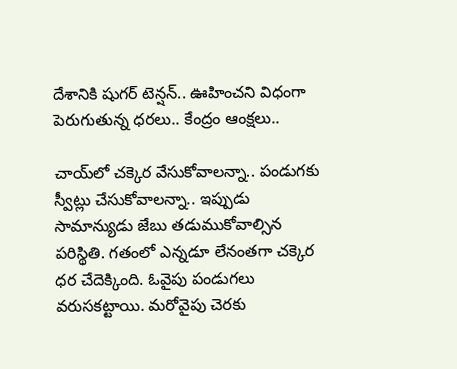దేశానికి షుగర్ టెన్షన్.. ఊహించని విధంగా పెరుగుతున్న ధరలు.. కేంద్రం ఆంక్షలు..

చాయ్‌లో చక్కెర వేసుకోవాలన్నా.. పండుగకు స్వీట్లు చేసుకోవాలన్నా.. ఇప్పుడు సామాన్యుడు జేబు తడుముకోవాల్సిన పరిస్థితి. గతంలో ఎన్నడూ లేనంతగా చక్కెర ధర చేదెక్కింది. ఓవైపు పండుగలు వరుసకట్టాయి. మరోవైపు చెరకు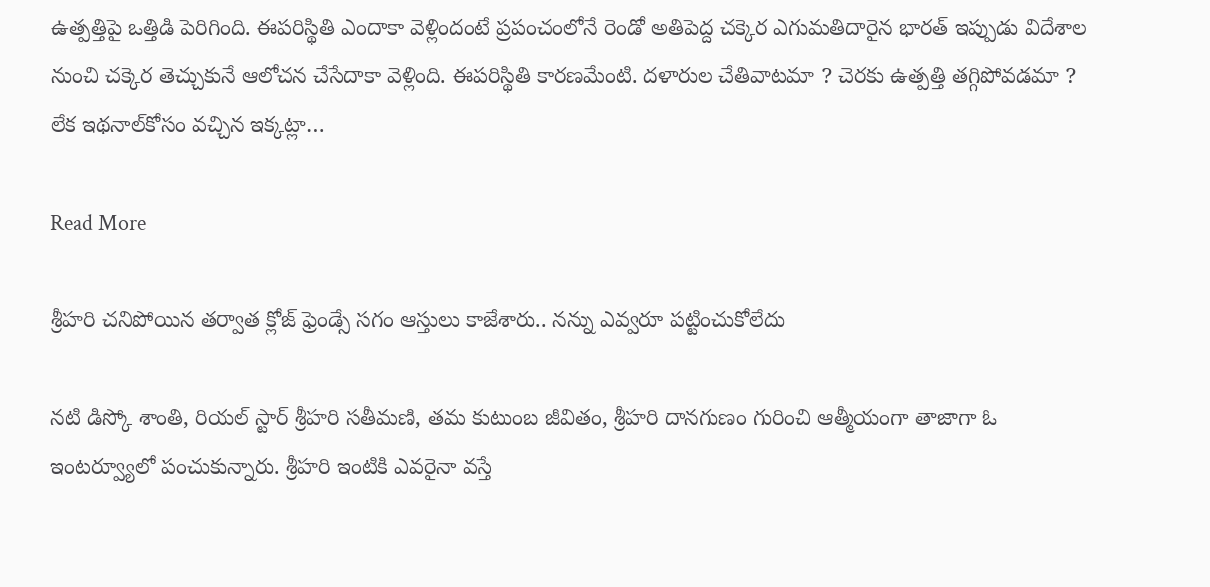ఉత్పత్తిపై ఒత్తిడి పెరిగింది. ఈపరిస్థితి ఎందాకా వెళ్లిందంటే ప్రపంచంలోనే రెండో అతిపెద్ద చక్కెర ఎగుమతిదారైన భారత్ ఇప్పుడు విదేశాల నుంచి చక్కెర తెచ్చుకునే ఆలోచన చేసేదాకా వెళ్లింది. ఈపరిస్థితి కారణమేంటి. దళారుల చేతివాటమా ? చెరకు ఉత్పత్తి తగ్గిపోవడమా ? లేక ఇథనాల్‌కోసం వచ్చిన ఇక్కట్లా…

Read More

శ్రీహరి చనిపోయిన తర్వాత క్లోజ్ ఫ్రెండ్సే సగం ఆస్తులు కాజేశారు.. నన్ను ఎవ్వరూ పట్టించుకోలేదు

నటి డిస్కో శాంతి, రియల్ స్టార్ శ్రీహరి సతీమణి, తమ కుటుంబ జీవితం, శ్రీహరి దానగుణం గురించి ఆత్మీయంగా తాజాగా ఓ ఇంటర్వ్యూలో పంచుకున్నారు. శ్రీహరి ఇంటికి ఎవరైనా వస్తే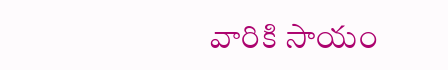వారికి సాయం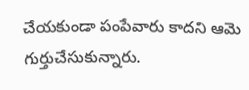చేయకుండా పంపేవారు కాదని ఆమె గుర్తుచేసుకున్నారు.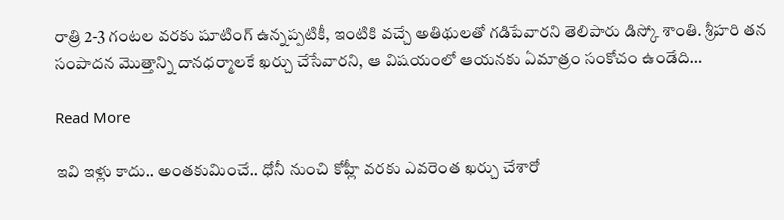రాత్రి 2-3 గంటల వరకు షూటింగ్ ఉన్నప్పటికీ, ఇంటికి వచ్చే అతిథులతో గడిపేవారని తెలిపారు డిస్కో శాంతి. శ్రీహరి తన సంపాదన మొత్తాన్ని దానధర్మాలకే ఖర్చు చేసేవారని, ఆ విషయంలో ఆయనకు ఏమాత్రం సంకోచం ఉండేది…

Read More

ఇవి ఇళ్లు కాదు.. అంతకుమించే.. ధోనీ నుంచి కోహ్లీ వరకు ఎవరెంత ఖర్చు చేశారో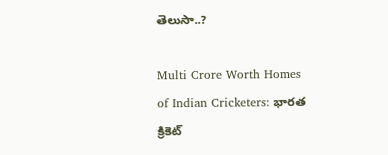తెలుసా..?

Multi Crore Worth Homes of Indian Cricketers: భారత క్రికెట్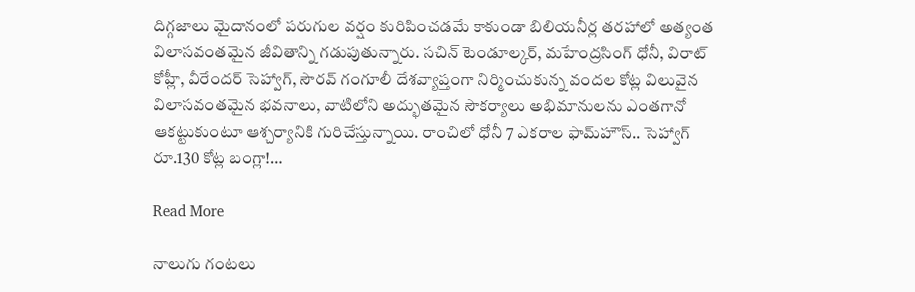దిగ్గజాలు మైదానంలో పరుగుల వర్షం కురిపించడమే కాకుండా బిలియనీర్ల తరహాలో అత్యంత విలాసవంతమైన జీవితాన్ని గడుపుతున్నారు. సచిన్ టెండూల్కర్, మహేంద్రసింగ్ ధోనీ, విరాట్ కోహ్లీ, వీరేందర్ సెహ్వాగ్, సౌరవ్ గంగూలీ దేశవ్యాప్తంగా నిర్మించుకున్న వందల కోట్ల విలువైన విలాసవంతమైన భవనాలు, వాటిలోని అద్భుతమైన సౌకర్యాలు అభిమానులను ఎంతగానో ఆకట్టుకుంటూ ఆశ్చర్యానికి గురిచేస్తున్నాయి. రాంచిలో ధోనీ 7 ఎకరాల ఫామ్‌హౌస్.. సెహ్వాగ్ రూ.130 కోట్ల బంగ్లా!…

Read More

నాలుగు గంటలు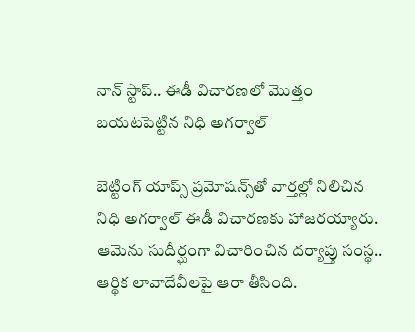నాన్ స్టాప్.. ఈడీ విచారణలో మొత్తం బయటపెట్టిన నిధి అగర్వాల్

బెట్టింగ్‌ యాప్స్‌ ప్రమోషన్స్‌తో వార్తల్లో నిలిచిన నిధి అగర్వాల్‌ ఈడీ విచారణకు హాజరయ్యారు. ఆమెను సుదీర్ఘంగా విచారించిన దర్యాప్తు సంస్థ.. ఆర్థిక లావాదేవీలపై ఆరా తీసింది.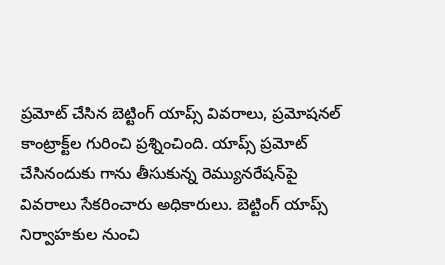ప్రమోట్ చేసిన బెట్టింగ్ యాప్స్ వివరాలు, ప్రమోషనల్ కాంట్రాక్ట్‌ల గురించి ప్రశ్నించింది. యాప్స్ ప్రమోట్ చేసినందుకు గాను తీసుకున్న రెమ్యునరేషన్‌పై వివరాలు సేకరించారు అధికారులు. బెట్టింగ్ యాప్స్ నిర్వాహకుల నుంచి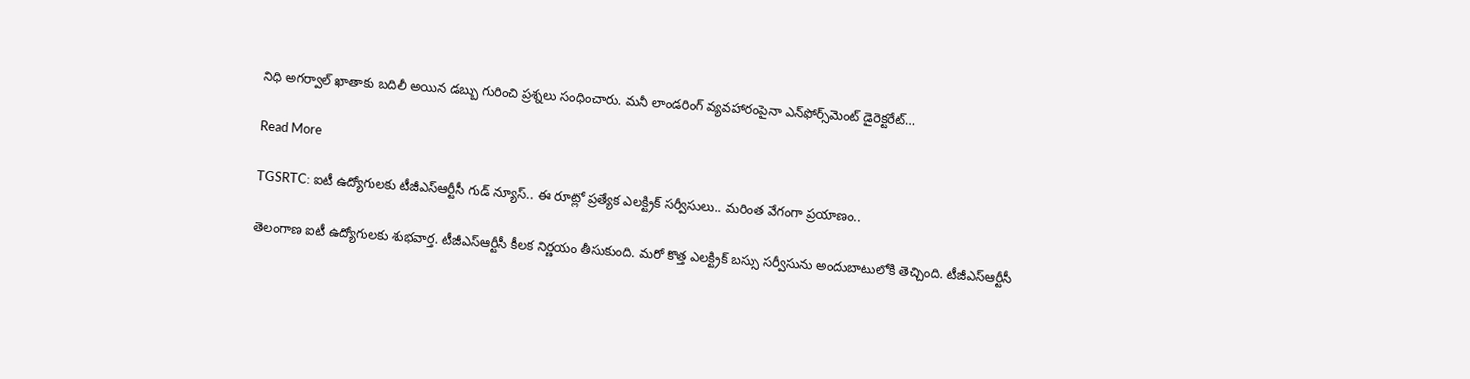నిధి అగర్వాల్ ఖాతాకు బదిలీ అయిన డబ్బు గురించి ప్రశ్నలు సంధించారు. మనీ లాండరింగ్‌ వ్యవహారంపైనా ఎన్‌ఫోర్స్‌మెంట్ డైరెక్టరేట్…

Read More

TGSRTC: ఐటీ ఉద్యోగులకు టీజీఎస్‌ఆర్టీసీ గుడ్ న్యూస్.. ఈ రూట్లో ప్రత్యేక ఎలక్ట్రిక్ సర్వీసులు.. మరింత వేగంగా ప్రయాణం..

తెలంగాణ ఐటీ ఉద్యోగులకు శుభవార్త. టీజీఎస్‌ఆర్టీసీ కీలక నిర్ణయం తీసుకుంది. మరో కొత్త ఎలక్ట్రిక్ బస్సు సర్వీసును అందుబాటులోకి తెచ్చింది. టీజీఎస్ఆర్టీసీ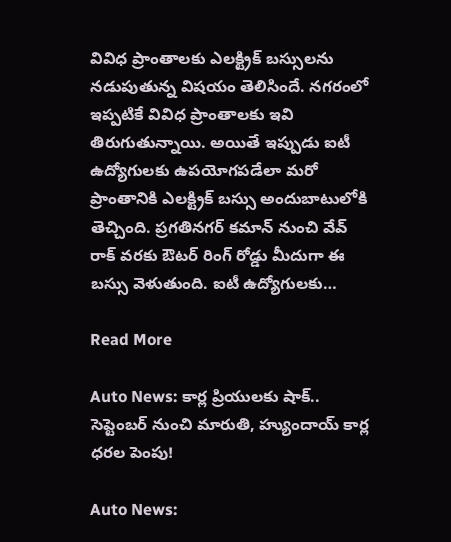వివిధ ప్రాంతాలకు ఎలక్ట్రిక్ బస్సులను నడుపుతున్న విషయం తెలిసిందే. నగరంలో ఇప్పటికే వివిధ ప్రాంతాలకు ఇవి తిరుగుతున్నాయి. అయితే ఇప్పుడు ఐటీ ఉద్యోగులకు ఉపయోగపడేలా మరో ప్రాంతానికి ఎలక్ట్రిక్ బస్సు అందుబాటులోకి తెచ్చింది. ప్రగతినగర్ కమాన్ నుంచి వేవ్ రాక్ వరకు ఔటర్ రింగ్ రోడ్డు మీదుగా ఈ బస్సు వెళుతుంది. ఐటీ ఉద్యోగులకు…

Read More

Auto News: కార్ల ప్రియులకు షాక్.. సెప్టెంబర్ నుంచి మారుతి, హ్యుందాయ్ కార్ల ధరల పెంపు!

Auto News: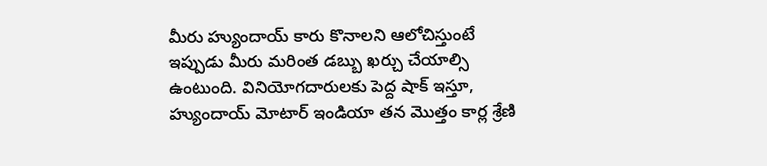మీరు హ్యుందాయ్ కారు కొనాలని ఆలోచిస్తుంటే ఇప్పుడు మీరు మరింత డబ్బు ఖర్చు చేయాల్సి ఉంటుంది. వినియోగదారులకు పెద్ద షాక్ ఇస్తూ, హ్యుందాయ్ మోటార్ ఇండియా తన మొత్తం కార్ల శ్రేణి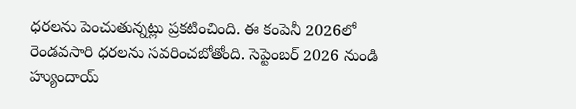ధరలను పెంచుతున్నట్లు ప్రకటించింది. ఈ కంపెనీ 2026లో రెండవసారి ధరలను సవరించబోతోంది. సెప్టెంబర్ 2026 నుండి హ్యుందాయ్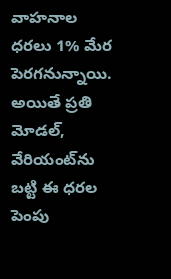వాహనాల ధరలు 1% మేర పెరగనున్నాయి. అయితే ప్రతి మోడల్, వేరియంట్‌ను బట్టి ఈ ధరల పెంపు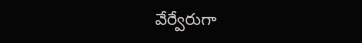వేర్వేరుగా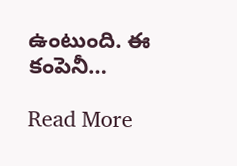ఉంటుంది. ఈ కంపెనీ…

Read More